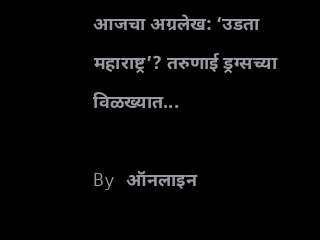आजचा अग्रलेख: ‘उडता महाराष्ट्र’? तरुणाई ड्रग्सच्या विळख्यात...

By ऑनलाइन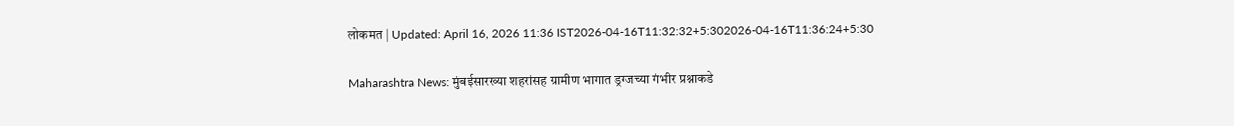लोकमत | Updated: April 16, 2026 11:36 IST2026-04-16T11:32:32+5:302026-04-16T11:36:24+5:30

Maharashtra News: मुंबईसारख्या शहरांसह ग्रामीण भागात ड्रग्जच्या गंभीर प्रश्नाकडे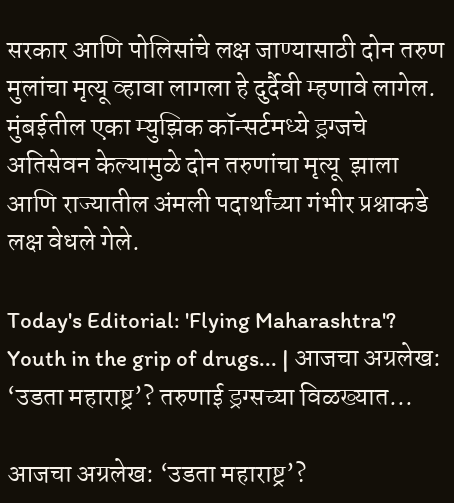सरकार आणि पोलिसांचे लक्ष जाण्यासाठी दोन तरुण मुलांचा मृत्यू व्हावा लागला हे दुर्दैवी म्हणावे लागेल. मुंबईतील एका म्युझिक कॉन्सर्टमध्ये ड्रग्जचे अतिसेवन केल्यामुळे दोन तरुणांचा मृत्यू  झाला आणि राज्यातील अंमली पदार्थांच्या गंभीर प्रश्नाकडे लक्ष वेधले गेले.

Today's Editorial: 'Flying Maharashtra'? Youth in the grip of drugs... | आजचा अग्रलेख: ‘उडता महाराष्ट्र’? तरुणाई ड्रग्सच्या विळख्यात...

आजचा अग्रलेख: ‘उडता महाराष्ट्र’?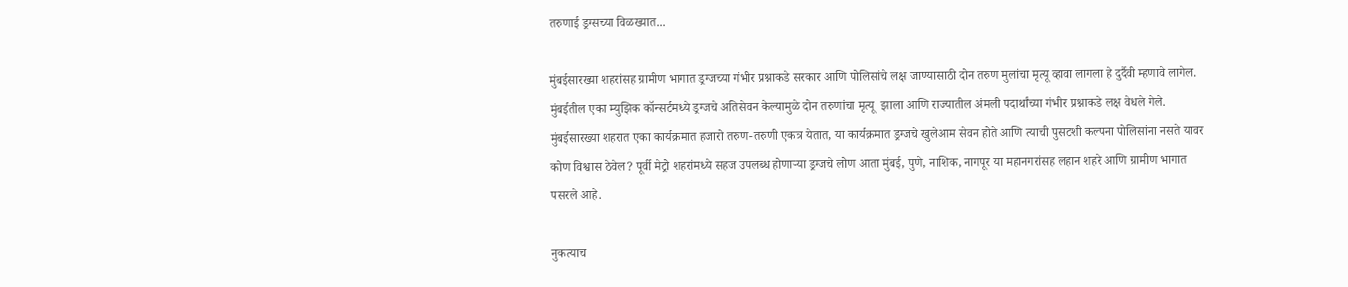तरुणाई ड्रग्सच्या विळख्यात...

मुंबईसारख्या शहरांसह ग्रामीण भागात ड्रग्जच्या गंभीर प्रश्नाकडे सरकार आणि पोलिसांचे लक्ष जाण्यासाठी दोन तरुण मुलांचा मृत्यू व्हावा लागला हे दुर्दैवी म्हणावे लागेल. मुंबईतील एका म्युझिक कॉन्सर्टमध्ये ड्रग्जचे अतिसेवन केल्यामुळे दोन तरुणांचा मृत्यू  झाला आणि राज्यातील अंमली पदार्थांच्या गंभीर प्रश्नाकडे लक्ष वेधले गेले. मुंबईसारख्या शहरात एका कार्यक्रमात हजारो तरुण-तरुणी एकत्र येतात, या कार्यक्रमात ड्रग्जचे खुलेआम सेवन होते आणि त्याची पुसटशी कल्पना पोलिसांना नसते यावर कोण विश्वास ठेवेल? पूर्वी मेट्रो शहरांमध्ये सहज उपलब्ध होणाऱ्या ड्रग्जचे लोण आता मुंबई, पुणे, नाशिक, नागपूर या महानगरांसह लहान शहरे आणि ग्रामीण भागात पसरले आहे.

नुकत्याच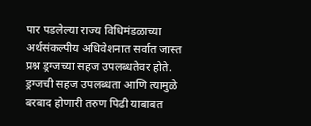पार पडलेल्या राज्य विधिमंडळाच्या अर्थसंकल्पीय अधिवेशनात सर्वात जास्त प्रश्न ड्रग्जच्या सहज उपलब्धतेवर होते. ड्रग्जची सहज उपलब्धता आणि त्यामुळे बरबाद होणारी तरुण पिढी याबाबत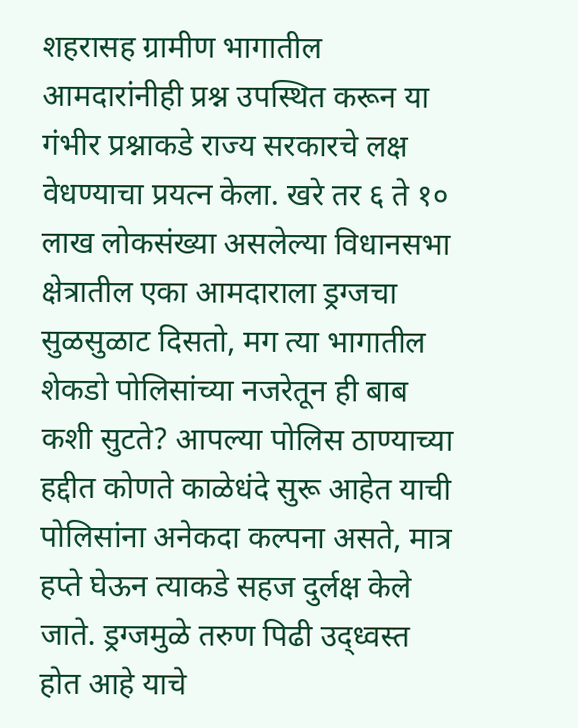शहरासह ग्रामीण भागातील आमदारांनीही प्रश्न उपस्थित करून या गंभीर प्रश्नाकडे राज्य सरकारचे लक्ष वेधण्याचा प्रयत्न केला. खरे तर ६ ते १० लाख लोकसंख्या असलेल्या विधानसभा क्षेत्रातील एका आमदाराला ड्रग्जचा सुळसुळाट दिसतो, मग त्या भागातील शेकडो पोलिसांच्या नजरेतून ही बाब कशी सुटते? आपल्या पोलिस ठाण्याच्या हद्दीत कोणते काळेधंदे सुरू आहेत याची पोलिसांना अनेकदा कल्पना असते, मात्र हप्ते घेऊन त्याकडे सहज दुर्लक्ष केले जाते. ड्रग्जमुळे तरुण पिढी उद्ध्वस्त होत आहे याचे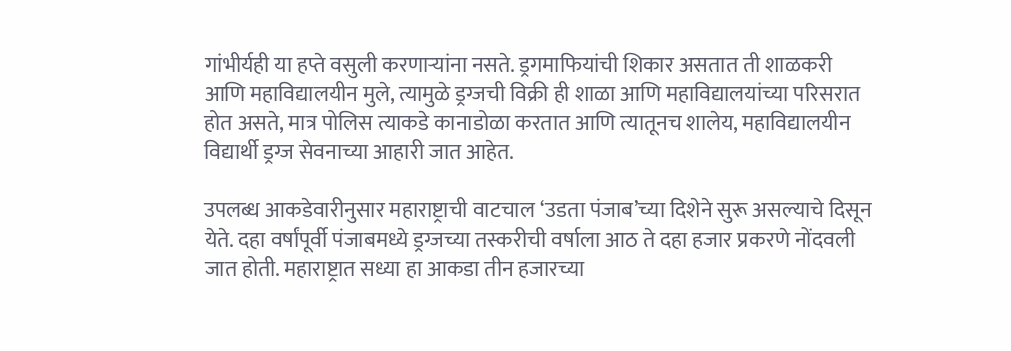गांभीर्यही या हप्ते वसुली करणाऱ्यांना नसते. ड्रगमाफियांची शिकार असतात ती शाळकरी आणि महाविद्यालयीन मुले, त्यामुळे ड्रग्जची विक्री ही शाळा आणि महाविद्यालयांच्या परिसरात होत असते, मात्र पोलिस त्याकडे कानाडोळा करतात आणि त्यातूनच शालेय, महाविद्यालयीन विद्यार्थी ड्रग्ज सेवनाच्या आहारी जात आहेत.

उपलब्ध आकडेवारीनुसार महाराष्ट्राची वाटचाल ‘उडता पंजाब’च्या दिशेने सुरू असल्याचे दिसून येते. दहा वर्षांपूर्वी पंजाबमध्ये ड्रग्जच्या तस्करीची वर्षाला आठ ते दहा हजार प्रकरणे नोंदवली जात होती. महाराष्ट्रात सध्या हा आकडा तीन हजारच्या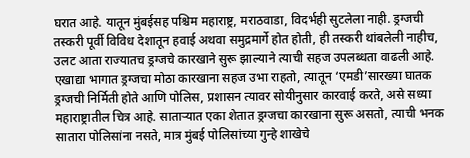घरात आहे. यातून मुंबईसह पश्चिम महाराष्ट्र, मराठवाडा, विदर्भही सुटलेला नाही. ड्रग्जची तस्करी पूर्वी विविध देशातून हवाई अथवा समुद्रमार्गे होत होती, ही तस्करी थांबलेली नाहीच, उलट आता राज्यातच ड्रग्जचे कारखाने सुरू झाल्याने त्याची सहज उपलब्धता वाढली आहे. एखाद्या भागात ड्रग्जचा मोठा कारखाना सहज उभा राहतो, त्यातून ‘एमडी’सारख्या घातक ड्रग्जची निर्मिती होते आणि पोलिस, प्रशासन त्यावर सोयीनुसार कारवाई करते, असे सध्या महाराष्ट्रातील चित्र आहे. साताऱ्यात एका शेतात ड्रग्जचा कारखाना सुरू असतो, त्याची भनक सातारा पोलिसांना नसते, मात्र मुंबई पोलिसांच्या गुन्हे शाखेचे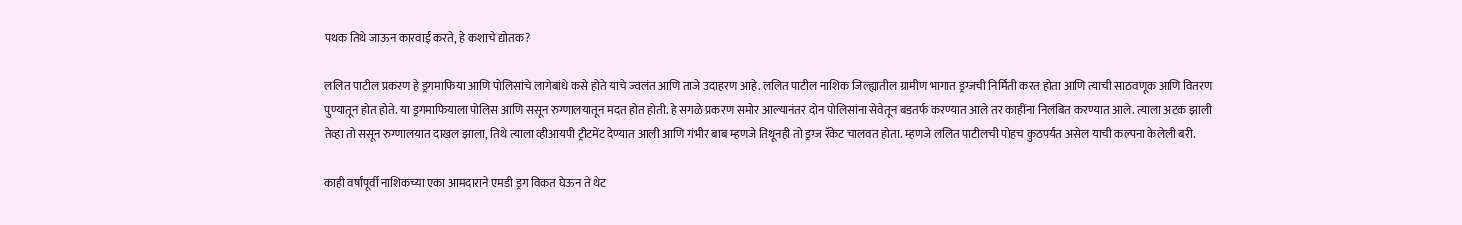पथक तिथे जाऊन कारवाई करते, हे कशाचे द्योतक?

ललित पाटील प्रकरण हे ड्रगमाफिया आणि पोलिसांचे लागेबांधे कसे होते याचे ज्वलंत आणि ताजे उदाहरण आहे. ललित पाटील नाशिक जिल्ह्यातील ग्रामीण भागात ड्रग्जची निर्मिती करत होता आणि त्याची साठवणूक आणि वितरण पुण्यातून होत होते. या ड्रगमाफियाला पोलिस आणि ससून रुग्णालयातून मदत होत होती. हे सगळे प्रकरण समोर आल्यानंतर दोन पोलिसांना सेवेतून बडतर्फ करण्यात आले तर काहींना निलंबित करण्यात आले. त्याला अटक झाली तेव्हा तो ससून रुग्णालयात दाखल झाला, तिथे त्याला व्हीआयपी ट्रीटमेंट देण्यात आली आणि गंभीर बाब म्हणजे तिथूनही तो ड्रग्ज रॅकेट चालवत होता. म्हणजे ललित पाटीलची पोहच कुठपर्यंत असेल याची कल्पना केलेली बरी.

काही वर्षांपूर्वी नाशिकच्या एका आमदाराने एमडी ड्रग विकत घेऊन ते थेट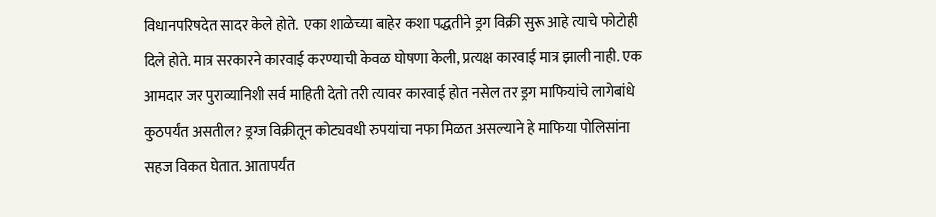विधानपरिषदेत सादर केले होते.  एका शाळेच्या बाहेर कशा पद्धतीने ड्रग विक्री सुरू आहे त्याचे फोटोही दिले होते. मात्र सरकारने कारवाई करण्याची केवळ घोषणा केली, प्रत्यक्ष कारवाई मात्र झाली नाही. एक आमदार जर पुराव्यानिशी सर्व माहिती देतो तरी त्यावर कारवाई होत नसेल तर ड्रग माफियांचे लागेबांधे कुठपर्यंत असतील? ड्रग्ज विक्रीतून कोट्यवधी रुपयांचा नफा मिळत असल्याने हे माफिया पोलिसांना सहज विकत घेतात. आतापर्यंत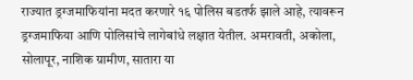राज्यात ड्रग्जमाफियांना मदत करणारे १६ पोलिस बडतर्फ झाले आहे, त्यावरून ड्रग्जमाफिया आणि पोलिसांचे लागेबांधे लक्षात येतील. अमरावती, अकोला, सोलापूर, नाशिक ग्रामीण, सातारा या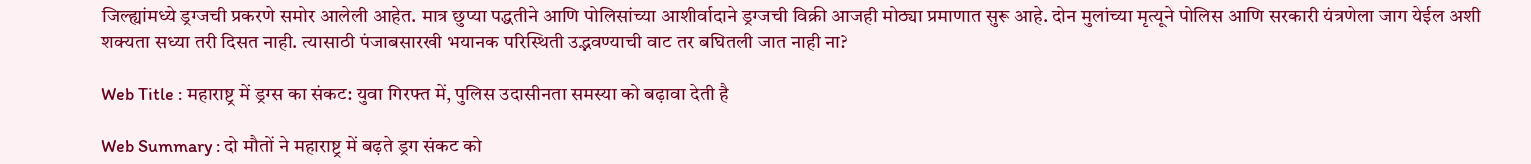जिल्ह्यांमध्ये ड्रग्जची प्रकरणे समोर आलेली आहेत. मात्र छुप्या पद्धतीने आणि पोलिसांच्या आशीर्वादाने ड्रग्जची विक्री आजही मोठ्या प्रमाणात सुरू आहे. दोन मुलांच्या मृत्यूने पोलिस आणि सरकारी यंत्रणेला जाग येईल अशी शक्यता सध्या तरी दिसत नाही. त्यासाठी पंजाबसारखी भयानक परिस्थिती उद्भवण्याची वाट तर बघितली जात नाही ना?

Web Title : महाराष्ट्र में ड्रग्स का संकट: युवा गिरफ्त में, पुलिस उदासीनता समस्या को बढ़ावा देती है

Web Summary : दो मौतों ने महाराष्ट्र में बढ़ते ड्रग संकट को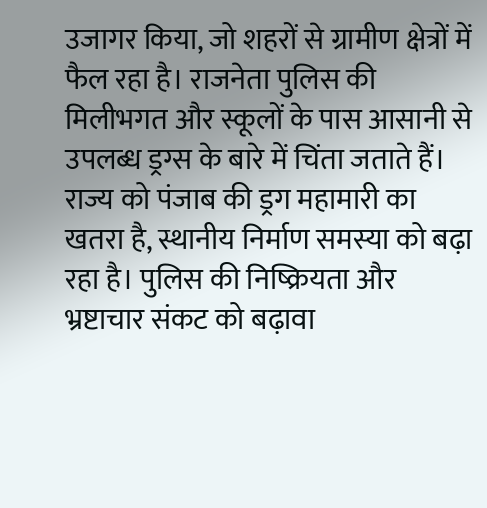उजागर किया, जो शहरों से ग्रामीण क्षेत्रों में फैल रहा है। राजनेता पुलिस की मिलीभगत और स्कूलों के पास आसानी से उपलब्ध ड्रग्स के बारे में चिंता जताते हैं। राज्य को पंजाब की ड्रग महामारी का खतरा है, स्थानीय निर्माण समस्या को बढ़ा रहा है। पुलिस की निष्क्रियता और भ्रष्टाचार संकट को बढ़ावा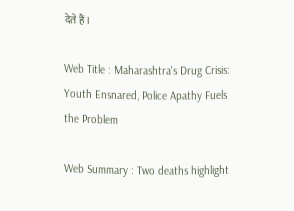देते हैं।

Web Title : Maharashtra's Drug Crisis: Youth Ensnared, Police Apathy Fuels the Problem

Web Summary : Two deaths highlight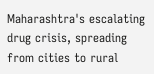Maharashtra's escalating drug crisis, spreading from cities to rural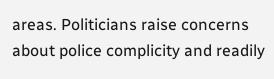areas. Politicians raise concerns about police complicity and readily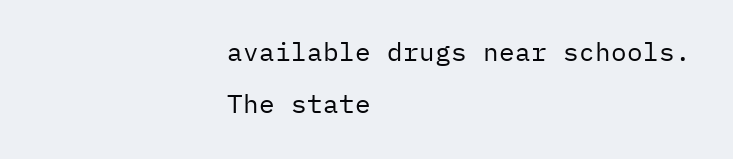available drugs near schools. The state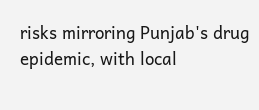risks mirroring Punjab's drug epidemic, with local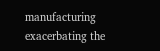manufacturing exacerbating the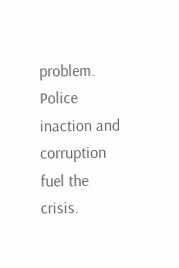problem. Police inaction and corruption fuel the crisis.